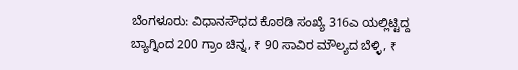ಬೆಂಗಳೂರು: ವಿಧಾನಸೌಧದ ಕೊಠಡಿ ಸಂಖ್ಯೆ 316ಎ ಯಲ್ಲಿಟ್ಟಿದ್ದ ಬ್ಯಾಗ್ನಿಂದ 200 ಗ್ರಾಂ ಚಿನ್ನ, ₹ 90 ಸಾವಿರ ಮೌಲ್ಯದ ಬೆಳ್ಳಿ, ₹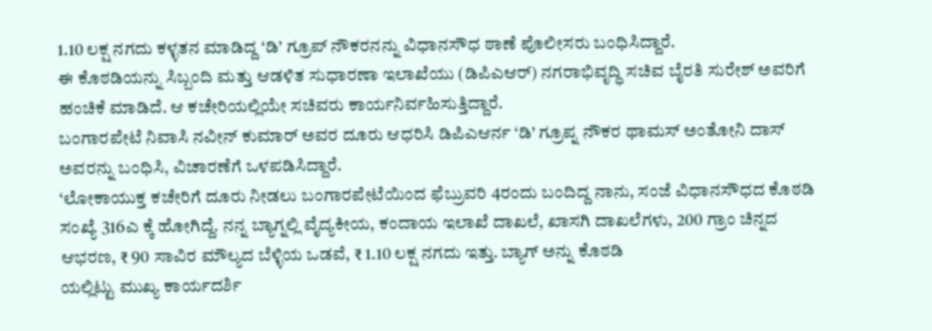1.10 ಲಕ್ಷ ನಗದು ಕಳ್ಳತನ ಮಾಡಿದ್ದ ‘ಡಿ’ ಗ್ರೂಪ್ ನೌಕರನನ್ನು ವಿಧಾನಸೌಧ ಠಾಣೆ ಪೊಲೀಸರು ಬಂಧಿಸಿದ್ದಾರೆ.
ಈ ಕೊಠಡಿಯನ್ನು ಸಿಬ್ಬಂದಿ ಮತ್ತು ಆಡಳಿತ ಸುಧಾರಣಾ ಇಲಾಖೆಯು (ಡಿಪಿಎಆರ್) ನಗರಾಭಿವೃದ್ಧಿ ಸಚಿವ ಬೈರತಿ ಸುರೇಶ್ ಅವರಿಗೆ ಹಂಚಿಕೆ ಮಾಡಿದೆ. ಆ ಕಚೇರಿಯಲ್ಲಿಯೇ ಸಚಿವರು ಕಾರ್ಯನಿರ್ವಹಿಸುತ್ತಿದ್ದಾರೆ.
ಬಂಗಾರಪೇಟೆ ನಿವಾಸಿ ನವೀನ್ ಕುಮಾರ್ ಅವರ ದೂರು ಆಧರಿಸಿ ಡಿಪಿಎಆರ್ನ ‘ಡಿ’ ಗ್ರೂಪ್ನ ನೌಕರ ಥಾಮಸ್ ಅಂತೋನಿ ದಾಸ್ ಅವರನ್ನು ಬಂಧಿಸಿ, ವಿಚಾರಣೆಗೆ ಒಳಪಡಿಸಿದ್ದಾರೆ.
‘ಲೋಕಾಯುಕ್ತ ಕಚೇರಿಗೆ ದೂರು ನೀಡಲು ಬಂಗಾರಪೇಟೆಯಿಂದ ಫೆಬ್ರುವರಿ 4ರಂದು ಬಂದಿದ್ದ ನಾನು, ಸಂಜೆ ವಿಧಾನಸೌಧದ ಕೊಠಡಿ ಸಂಖ್ಯೆ 316ಎ ಕ್ಕೆ ಹೋಗಿದ್ದೆ. ನನ್ನ ಬ್ಯಾಗ್ನಲ್ಲಿ ವೈದ್ಯಕೀಯ, ಕಂದಾಯ ಇಲಾಖೆ ದಾಖಲೆ, ಖಾಸಗಿ ದಾಖಲೆಗಳು, 200 ಗ್ರಾಂ ಚಿನ್ನದ ಆಭರಣ, ₹ 90 ಸಾವಿರ ಮೌಲ್ಯದ ಬೆಳ್ಳಿಯ ಒಡವೆ, ₹ 1.10 ಲಕ್ಷ ನಗದು ಇತ್ತು. ಬ್ಯಾಗ್ ಅನ್ನು ಕೊಠಡಿ
ಯಲ್ಲಿಟ್ಟು ಮುಖ್ಯ ಕಾರ್ಯದರ್ಶಿ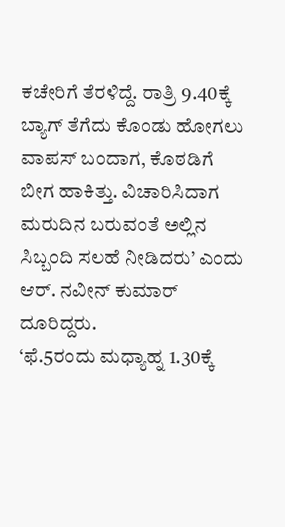ಕಚೇರಿಗೆ ತೆರಳಿದ್ದೆ. ರಾತ್ರಿ 9.40ಕ್ಕೆ ಬ್ಯಾಗ್ ತೆಗೆದು ಕೊಂಡು ಹೋಗಲು ವಾಪಸ್ ಬಂದಾಗ, ಕೊಠಡಿಗೆ ಬೀಗ ಹಾಕಿತ್ತು. ವಿಚಾರಿಸಿದಾಗ ಮರುದಿನ ಬರುವಂತೆ ಅಲ್ಲಿನ ಸಿಬ್ಬಂದಿ ಸಲಹೆ ನೀಡಿದರು’ ಎಂದು ಆರ್. ನವೀನ್ ಕುಮಾರ್ ದೂರಿದ್ದರು.
‘ಫೆ.5ರಂದು ಮಧ್ಯಾಹ್ನ 1.30ಕ್ಕೆ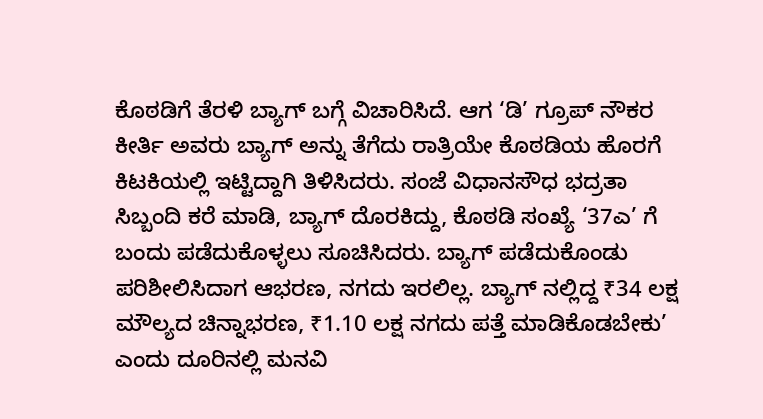ಕೊಠಡಿಗೆ ತೆರಳಿ ಬ್ಯಾಗ್ ಬಗ್ಗೆ ವಿಚಾರಿಸಿದೆ. ಆಗ ‘ಡಿ’ ಗ್ರೂಪ್ ನೌಕರ ಕೀರ್ತಿ ಅವರು ಬ್ಯಾಗ್ ಅನ್ನು ತೆಗೆದು ರಾತ್ರಿಯೇ ಕೊಠಡಿಯ ಹೊರಗೆ ಕಿಟಕಿಯಲ್ಲಿ ಇಟ್ಟಿದ್ದಾಗಿ ತಿಳಿಸಿದರು. ಸಂಜೆ ವಿಧಾನಸೌಧ ಭದ್ರತಾ ಸಿಬ್ಬಂದಿ ಕರೆ ಮಾಡಿ, ಬ್ಯಾಗ್ ದೊರಕಿದ್ದು, ಕೊಠಡಿ ಸಂಖ್ಯೆ ‘37ಎ’ ಗೆ ಬಂದು ಪಡೆದುಕೊಳ್ಳಲು ಸೂಚಿಸಿದರು. ಬ್ಯಾಗ್ ಪಡೆದುಕೊಂಡು ಪರಿಶೀಲಿಸಿದಾಗ ಆಭರಣ, ನಗದು ಇರಲಿಲ್ಲ. ಬ್ಯಾಗ್ ನಲ್ಲಿದ್ದ ₹34 ಲಕ್ಷ ಮೌಲ್ಯದ ಚಿನ್ನಾಭರಣ, ₹1.10 ಲಕ್ಷ ನಗದು ಪತ್ತೆ ಮಾಡಿಕೊಡಬೇಕು’ ಎಂದು ದೂರಿನಲ್ಲಿ ಮನವಿ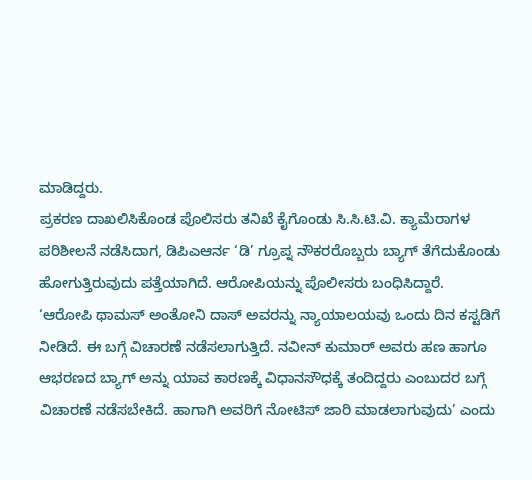ಮಾಡಿದ್ದರು.
ಪ್ರಕರಣ ದಾಖಲಿಸಿಕೊಂಡ ಪೊಲಿಸರು ತನಿಖೆ ಕೈಗೊಂಡು ಸಿ.ಸಿ.ಟಿ.ವಿ. ಕ್ಯಾಮೆರಾಗಳ ಪರಿಶೀಲನೆ ನಡೆಸಿದಾಗ, ಡಿಪಿಎಆರ್ನ ‘ಡಿ’ ಗ್ರೂಪ್ನ ನೌಕರರೊಬ್ಬರು ಬ್ಯಾಗ್ ತೆಗೆದುಕೊಂಡು ಹೋಗುತ್ತಿರುವುದು ಪತ್ತೆಯಾಗಿದೆ. ಆರೋಪಿಯನ್ನು ಪೊಲೀಸರು ಬಂಧಿಸಿದ್ದಾರೆ.
‘ಆರೋಪಿ ಥಾಮಸ್ ಅಂತೋನಿ ದಾಸ್ ಅವರನ್ನು ನ್ಯಾಯಾಲಯವು ಒಂದು ದಿನ ಕಸ್ಟಡಿಗೆ ನೀಡಿದೆ. ಈ ಬಗ್ಗೆ ವಿಚಾರಣೆ ನಡೆಸಲಾಗುತ್ತಿದೆ. ನವೀನ್ ಕುಮಾರ್ ಅವರು ಹಣ ಹಾಗೂ ಆಭರಣದ ಬ್ಯಾಗ್ ಅನ್ನು ಯಾವ ಕಾರಣಕ್ಕೆ ವಿಧಾನಸೌಧಕ್ಕೆ ತಂದಿದ್ದರು ಎಂಬುದರ ಬಗ್ಗೆ ವಿಚಾರಣೆ ನಡೆಸಬೇಕಿದೆ. ಹಾಗಾಗಿ ಅವರಿಗೆ ನೋಟಿಸ್ ಜಾರಿ ಮಾಡಲಾಗುವುದು’ ಎಂದು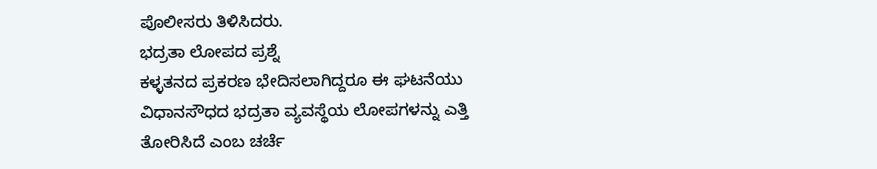ಪೊಲೀಸರು ತಿಳಿಸಿದರು.
ಭದ್ರತಾ ಲೋಪದ ಪ್ರಶ್ನೆ
ಕಳ್ಳತನದ ಪ್ರಕರಣ ಭೇದಿಸಲಾಗಿದ್ದರೂ ಈ ಘಟನೆಯು ವಿಧಾನಸೌಧದ ಭದ್ರತಾ ವ್ಯವಸ್ಥೆಯ ಲೋಪಗಳನ್ನು ಎತ್ತಿ ತೋರಿಸಿದೆ ಎಂಬ ಚರ್ಚೆ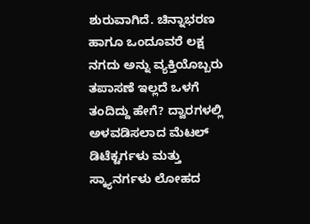ಶುರುವಾಗಿದೆ. ಚಿನ್ನಾಭರಣ ಹಾಗೂ ಒಂದೂವರೆ ಲಕ್ಷ ನಗದು ಅನ್ನು ವ್ಯಕ್ತಿಯೊಬ್ಬರು ತಪಾಸಣೆ ಇಲ್ಲದೆ ಒಳಗೆ ತಂದಿದ್ದು ಹೇಗೆ? ದ್ವಾರಗಳಲ್ಲಿ ಅಳವಡಿಸಲಾದ ಮೆಟಲ್ ಡಿಟೆಕ್ಟರ್ಗಳು ಮತ್ತು ಸ್ಕ್ಯಾನರ್ಗಳು ಲೋಹದ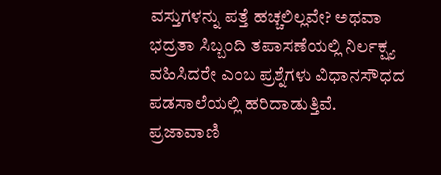ವಸ್ತುಗಳನ್ನು ಪತ್ತೆ ಹಚ್ಚಲಿಲ್ಲವೇ? ಅಥವಾ ಭದ್ರತಾ ಸಿಬ್ಬಂದಿ ತಪಾಸಣೆಯಲ್ಲಿ ನಿರ್ಲಕ್ಷ್ಯ ವಹಿಸಿದರೇ ಎಂಬ ಪ್ರಶ್ನೆಗಳು ವಿಧಾನಸೌಧದ ಪಡಸಾಲೆಯಲ್ಲಿ ಹರಿದಾಡುತ್ತಿವೆ.
ಪ್ರಜಾವಾಣಿ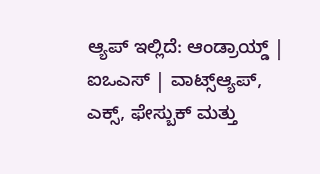ಆ್ಯಪ್ ಇಲ್ಲಿದೆ: ಆಂಡ್ರಾಯ್ಡ್ | ಐಒಎಸ್ | ವಾಟ್ಸ್ಆ್ಯಪ್, ಎಕ್ಸ್, ಫೇಸ್ಬುಕ್ ಮತ್ತು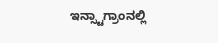ಇನ್ಸ್ಟಾಗ್ರಾಂನಲ್ಲಿ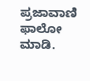ಪ್ರಜಾವಾಣಿ ಫಾಲೋ ಮಾಡಿ.